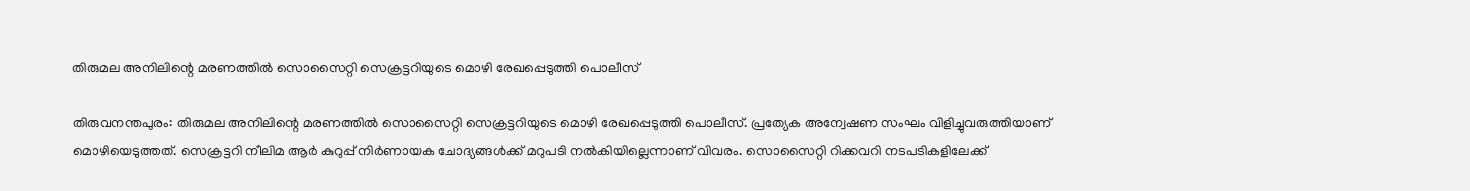തിരുമല അനിലിന്റെ മരണത്തില്‍ സൊസൈറ്റി സെക്രട്ടറിയുടെ മൊഴി രേഖപ്പെടുത്തി പൊലീസ്

തിരുവനന്തപുരം: തിരുമല അനിലിന്റെ മരണത്തില്‍ സൊസൈറ്റി സെക്രട്ടറിയുടെ മൊഴി രേഖപ്പെടുത്തി പൊലീസ്. പ്രത്യേക അന്വേഷണ സംഘം വിളിച്ചുവരുത്തിയാണ് മൊഴിയെടുത്തത്. സെക്രട്ടറി നീലിമ ആര്‍ കുറുപ്പ് നിര്‍ണായക ചോദ്യങ്ങള്‍ക്ക് മറുപടി നല്‍കിയില്ലെന്നാണ് വിവരം. സൊസൈറ്റി റിക്കവറി നടപടികളിലേക്ക്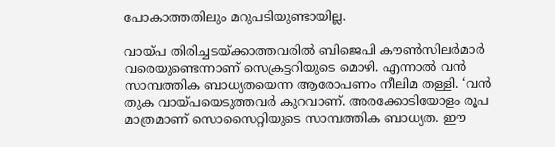പോകാത്തതിലും മറുപടിയുണ്ടായില്ല.

വായ്പ തിരിച്ചടയ്ക്കാത്തവരില്‍ ബിജെപി കൗണ്‍സിലര്‍മാര്‍ വരെയുണ്ടെന്നാണ് സെക്രട്ടറിയുടെ മൊഴി. എന്നാല്‍ വന്‍ സാമ്പത്തിക ബാധ്യതയെന്ന ആരോപണം നീലിമ തള്ളി. ‘വന്‍ തുക വായ്പയെടുത്തവര്‍ കുറവാണ്. അരക്കോടിയോളം രൂപ മാത്രമാണ് സൊസൈറ്റിയുടെ സാമ്പത്തിക ബാധ്യത. ഈ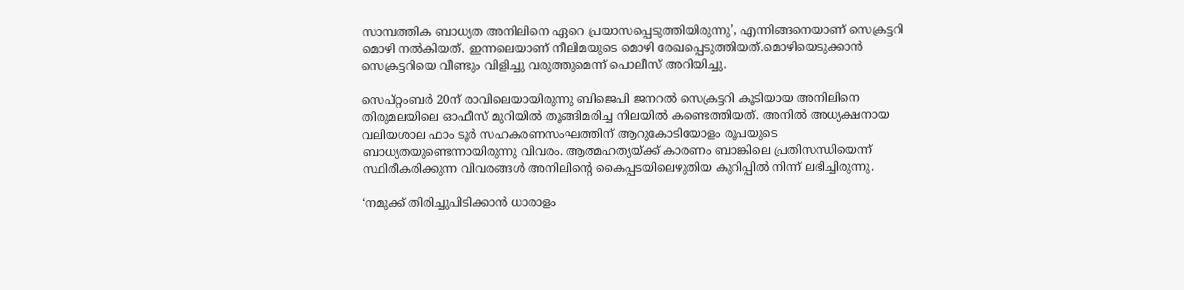സാമ്പത്തിക ബാധ്യത അനിലിനെ ഏറെ പ്രയാസപ്പെടുത്തിയിരുന്നു’, എന്നിങ്ങനെയാണ് സെക്രട്ടറി മൊഴി നല്‍കിയത്. ഇന്നലെയാണ് നീലിമയുടെ മൊഴി രേഖപ്പെടുത്തിയത്.മൊഴിയെടുക്കാന്‍ സെക്രട്ടറിയെ വീണ്ടും വിളിച്ചു വരുത്തുമെന്ന് പൊലീസ് അറിയിച്ചു.

സെപ്റ്റംബര്‍ 20ന് രാവിലെയായിരുന്നു ബിജെപി ജനറല്‍ സെക്രട്ടറി കൂടിയായ അനിലിനെ തിരുമലയിലെ ഓഫീസ് മുറിയില്‍ തൂങ്ങിമരിച്ച നിലയില്‍ കണ്ടെത്തിയത്. അനില്‍ അധ്യക്ഷനായ വലിയശാല ഫാം ടൂര്‍ സഹകരണസംഘത്തിന് ആറുകോടിയോളം രൂപയുടെ ബാധ്യതയുണ്ടെന്നായിരുന്നു വിവരം. ആത്മഹത്യയ്ക്ക് കാരണം ബാങ്കിലെ പ്രതിസന്ധിയെന്ന് സ്ഥിരീകരിക്കുന്ന വിവരങ്ങള്‍ അനിലിന്റെ കൈപ്പടയിലെഴുതിയ കുറിപ്പില്‍ നിന്ന് ലഭിച്ചിരുന്നു.

‘നമുക്ക് തിരിച്ചുപിടിക്കാന്‍ ധാരാളം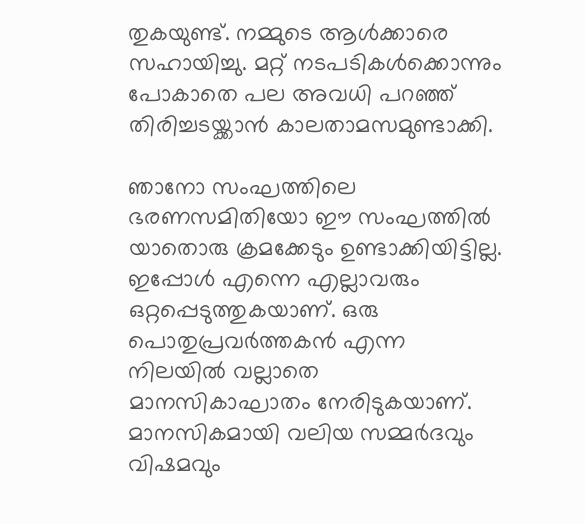തുകയുണ്ട്. നമ്മുടെ ആള്‍ക്കാരെ സഹായിച്ചു. മറ്റ് നടപടികള്‍ക്കൊന്നും പോകാതെ പല അവധി പറഞ്ഞ് തിരിച്ചടയ്ക്കാന്‍ കാലതാമസമുണ്ടാക്കി.

ഞാനോ സംഘത്തിലെ ഭരണസമിതിയോ ഈ സംഘത്തില്‍ യാതൊരു ക്രമക്കേടും ഉണ്ടാക്കിയിട്ടില്ല. ഇപ്പോള്‍ എന്നെ എല്ലാവരും ഒറ്റപ്പെടുത്തുകയാണ്. ഒരു പൊതുപ്രവര്‍ത്തകന്‍ എന്ന നിലയില്‍ വല്ലാതെ മാനസികാഘാതം നേരിടുകയാണ്. മാനസികമായി വലിയ സമ്മര്‍ദവും വിഷമവും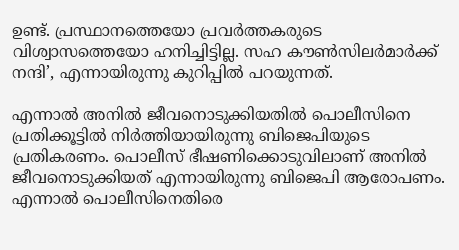ഉണ്ട്. പ്രസ്ഥാനത്തെയോ പ്രവര്‍ത്തകരുടെ വിശ്വാസത്തെയോ ഹനിച്ചിട്ടില്ല. സഹ കൗണ്‍സിലര്‍മാര്‍ക്ക് നന്ദി’, എന്നായിരുന്നു കുറിപ്പില്‍ പറയുന്നത്.

എന്നാല്‍ അനില്‍ ജീവനൊടുക്കിയതില്‍ പൊലീസിനെ പ്രതിക്കൂട്ടില്‍ നിര്‍ത്തിയായിരുന്നു ബിജെപിയുടെ പ്രതികരണം. പൊലീസ് ഭീഷണിക്കൊടുവിലാണ് അനില്‍ ജീവനൊടുക്കിയത് എന്നായിരുന്നു ബിജെപി ആരോപണം. എന്നാല്‍ പൊലീസിനെതിരെ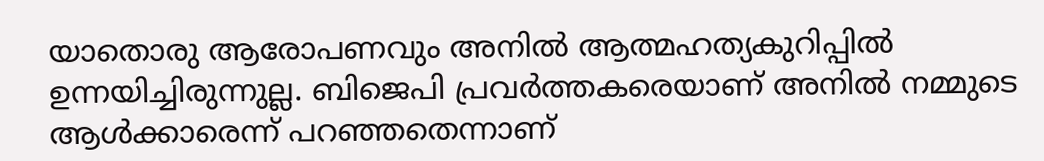യാതൊരു ആരോപണവും അനില്‍ ആത്മഹത്യകുറിപ്പില്‍ ഉന്നയിച്ചിരുന്നുല്ല. ബിജെപി പ്രവര്‍ത്തകരെയാണ് അനില്‍ നമ്മുടെ ആള്‍ക്കാരെന്ന് പറഞ്ഞതെന്നാണ്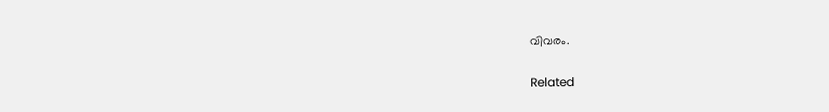വിവരം.

Related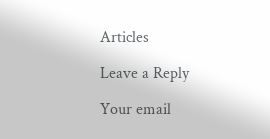Articles

Leave a Reply

Your email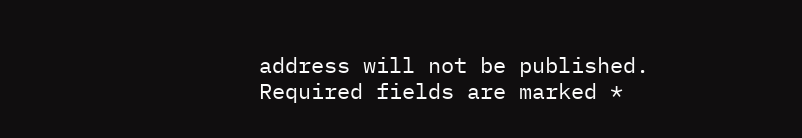address will not be published. Required fields are marked *